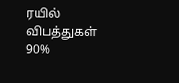ரயில் விபத்துகள் 90%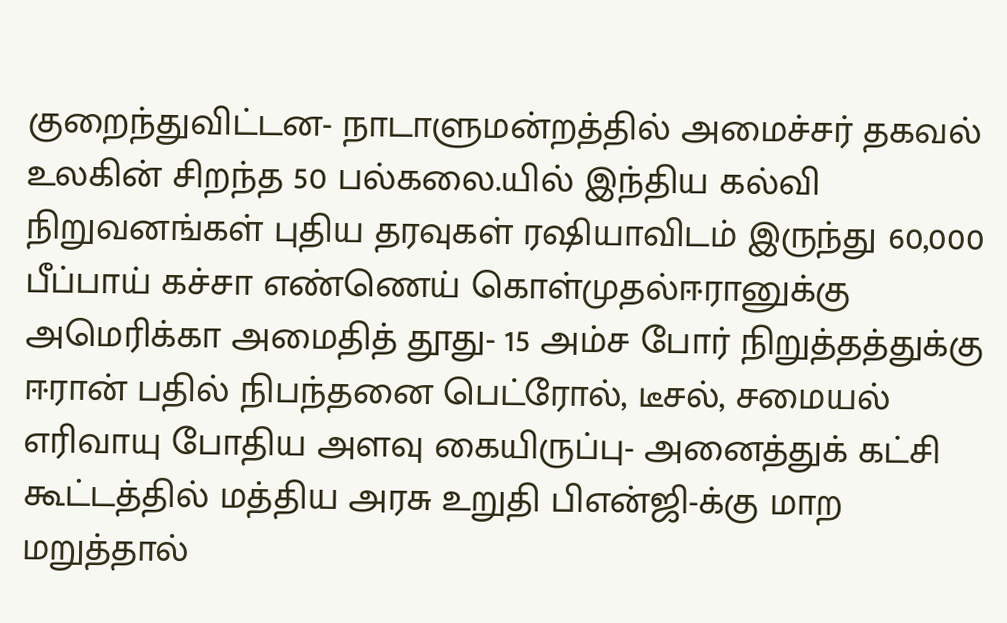குறைந்துவிட்டன- நாடாளுமன்றத்தில் அமைச்சர் தகவல் உலகின் சிறந்த 50 பல்கலை.யில் இந்திய கல்வி நிறுவனங்கள் புதிய தரவுகள் ரஷியாவிடம் இருந்து 60,000 பீப்பாய் கச்சா எண்ணெய் கொள்முதல்ஈரானுக்கு அமெரிக்கா அமைதித் தூது- 15 அம்ச போர் நிறுத்தத்துக்கு ஈரான் பதில் நிபந்தனை பெட்ரோல், டீசல், சமையல் எரிவாயு போதிய அளவு கையிருப்பு- அனைத்துக் கட்சி கூட்டத்தில் மத்திய அரசு உறுதி பிஎன்ஜி-க்கு மாற மறுத்தால்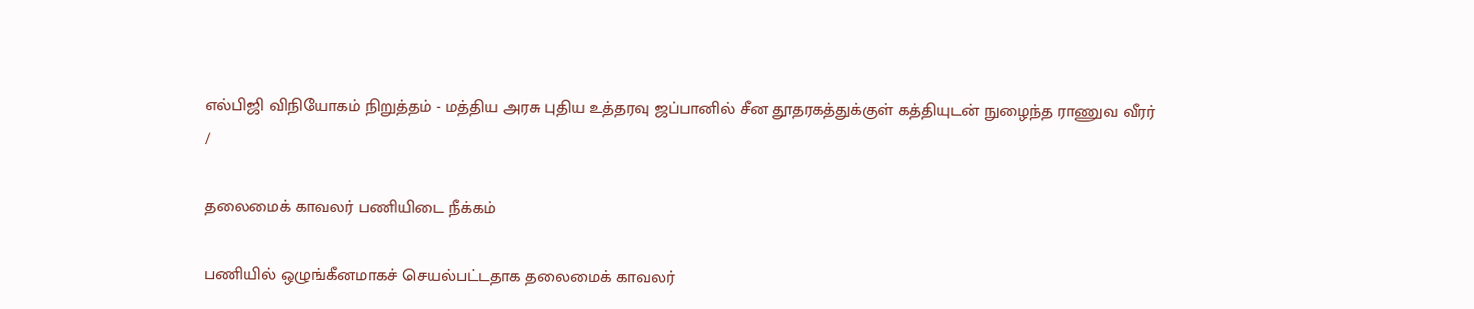எல்பிஜி விநியோகம் நிறுத்தம் - மத்திய அரசு புதிய உத்தரவு ஜப்பானில் சீன தூதரகத்துக்குள் கத்தியுடன் நுழைந்த ராணுவ வீரர்
/

தலைமைக் காவலர் பணியிடை நீக்கம்

பணியில் ஒழுங்கீனமாகச் செயல்பட்டதாக தலைமைக் காவலர்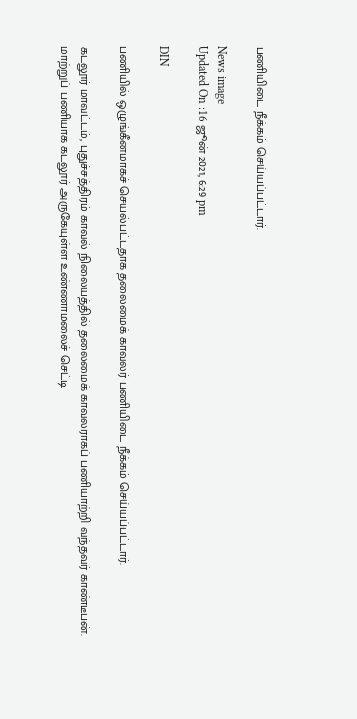பணியிடை நீக்கம் செய்யப்பட்டார்.

News image
Updated On :16 ஜூன் 2021, 6:29 pm

DIN

பணியில் ஒழுங்கீனமாகச் செயல்பட்டதாக தலைமைக் காவலர் பணியிடை நீக்கம் செய்யப்பட்டார்.

கடலூர் மாவட்டம், புதுச்சத்திரம் காவல் நிலையத்தில் தலைமைக் காவலராகப் பணியாற்றி வந்தவர் காண்டீபன். மாற்றுப் பணியாக கடலூர் அருகேயுள்ள உண்ணாமலைச் செட்டி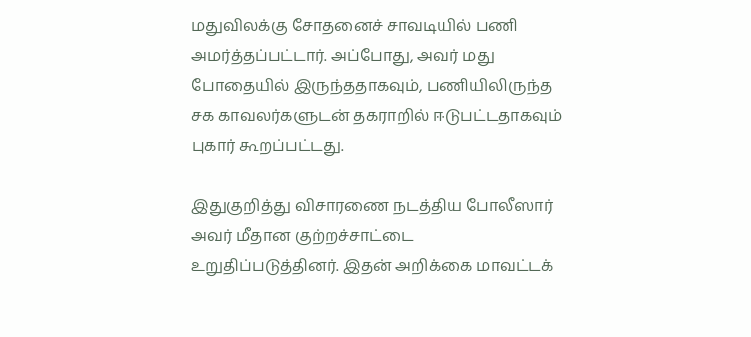மதுவிலக்கு சோதனைச் சாவடியில் பணி அமர்த்தப்பட்டார். அப்போது, அவர் மது போதையில் இருந்ததாகவும், பணியிலிருந்த சக காவலர்களுடன் தகராறில் ஈடுபட்டதாகவும் புகார் கூறப்பட்டது.

இதுகுறித்து விசாரணை நடத்திய போலீஸார் அவர் மீதான குற்றச்சாட்டை உறுதிப்படுத்தினர். இதன் அறிக்கை மாவட்டக்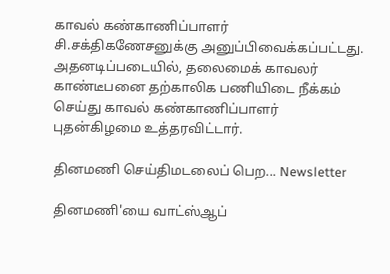காவல் கண்காணிப்பாளர் சி.சக்திகணேசனுக்கு அனுப்பிவைக்கப்பட்டது. அதனடிப்படையில், தலைமைக் காவலர் காண்டீபனை தற்காலிக பணியிடை நீக்கம் செய்து காவல் கண்காணிப்பாளர் புதன்கிழமை உத்தரவிட்டார்.

தினமணி செய்திமடலைப் பெற... Newsletter

தினமணி'யை வாட்ஸ்ஆப்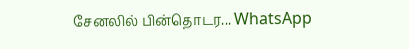சேனலில் பின்தொடர... WhatsApp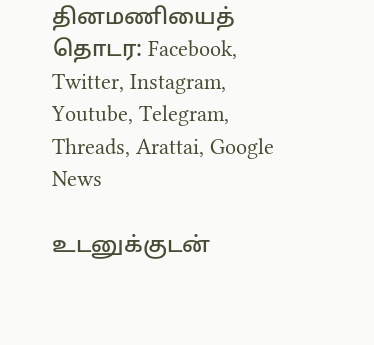தினமணியைத் தொடர: Facebook, Twitter, Instagram, Youtube, Telegram, Threads, Arattai, Google News

உடனுக்குடன்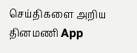செய்திகளை அறிய தினமணி App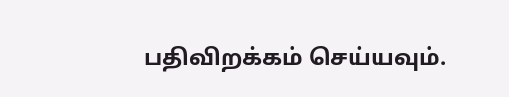பதிவிறக்கம் செய்யவும்.